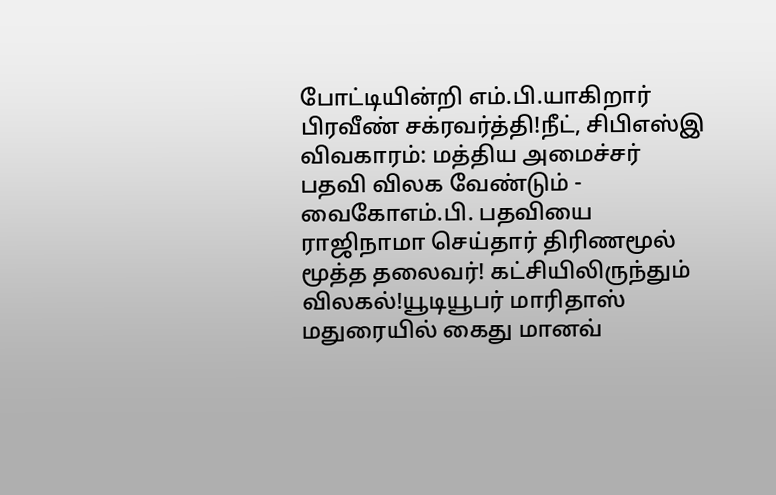போட்டியின்றி எம்.பி.யாகிறார் பிரவீண் சக்ரவர்த்தி!நீட், சிபிஎஸ்இ விவகாரம்: மத்திய அமைச்சர் பதவி விலக வேண்டும் - வைகோஎம்.பி. பதவியை ராஜிநாமா செய்தார் திரிணமூல் மூத்த தலைவர்! கட்சியிலிருந்தும் விலகல்!யூடியூபர் மாரிதாஸ் மதுரையில் கைது மானவ்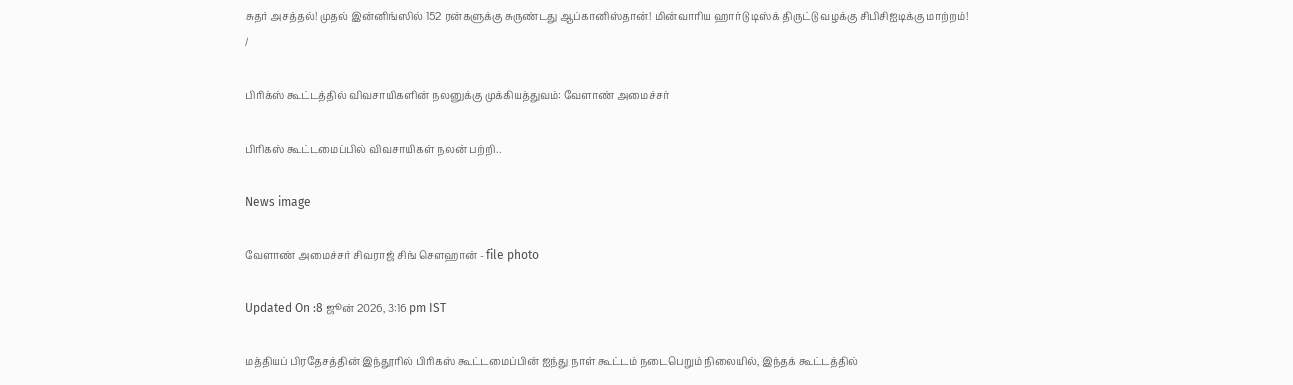சுதர் அசத்தல்! முதல் இன்னிங்ஸில் 152 ரன்களுக்கு சுருண்டது ஆப்கானிஸ்தான்! மின்வாரிய ஹார்டு டிஸ்க் திருட்டு வழக்கு சிபிசிஐடிக்கு மாற்றம்!
/

பிரிக்ஸ் கூட்டத்தில் விவசாயிகளின் நலனுக்கு முக்கியத்துவம்: வேளாண் அமைச்சர்

பிரிகஸ் கூட்டமைப்பில் விவசாயிகள் நலன் பற்றி..

News image

வேளாண் அமைச்சர் சிவராஜ் சிங் சௌஹான் - file photo

Updated On :8 ஜூன் 2026, 3:16 pm IST

மத்தியப் பிரதேசத்தின் இந்தூரில் பிரிகஸ் கூட்டமைப்பின் ஐந்து நாள் கூட்டம் நடைபெறும் நிலையில், இந்தக் கூட்டத்தில்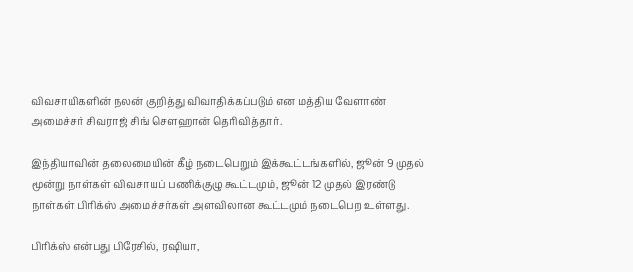விவசாயிகளின் நலன் குறித்து விவாதிக்கப்படும் என மத்திய வேளாண் அமைச்சர் சிவராஜ் சிங் சௌஹான் தெரிவித்தார்.

இந்தியாவின் தலைமையின் கீழ் நடைபெறும் இக்கூட்டங்களில், ஜூன் 9 முதல் மூன்று நாள்கள் விவசாயப் பணிக்குழு கூட்டமும், ஜூன் 12 முதல் இரண்டு நாள்கள் பிரிக்ஸ் அமைச்சர்கள் அளவிலான கூட்டமும் நடைபெற உள்ளது.

பிரிக்ஸ் என்பது பிரேசில், ரஷியா,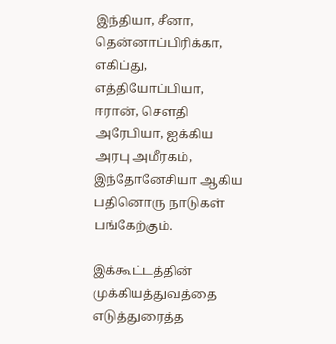இந்தியா, சீனா, தென்னாப்பிரிக்கா, எகிப்து, எத்தியோப்பியா, ஈரான், சௌதி அரேபியா, ஐக்கிய அரபு அமீரகம், இந்தோனேசியா ஆகிய பதினொரு நாடுகள் பங்கேற்கும்.

இக்கூட்டத்தின் முக்கியத்துவத்தை எடுத்துரைத்த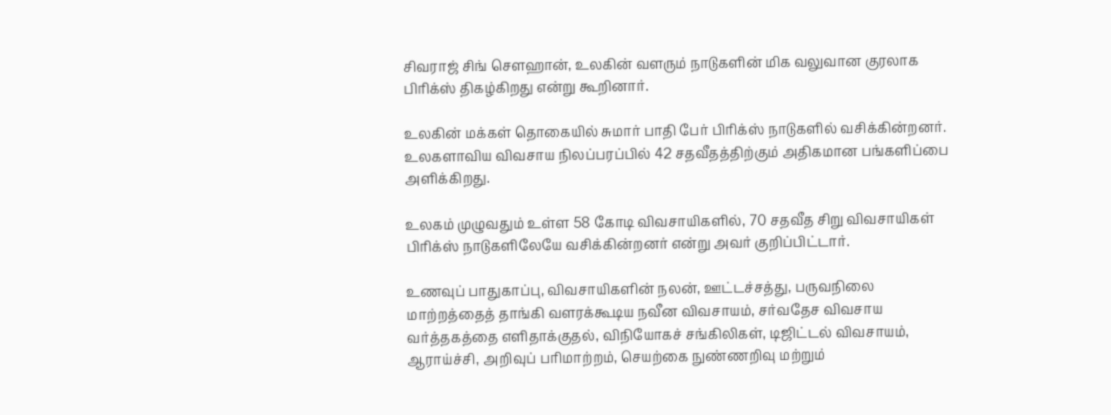சிவராஜ் சிங் சௌஹான், உலகின் வளரும் நாடுகளின் மிக வலுவான குரலாக பிரிக்ஸ் திகழ்கிறது என்று கூறினார்.

உலகின் மக்கள் தொகையில் சுமார் பாதி பேர் பிரிக்ஸ் நாடுகளில் வசிக்கின்றனர். உலகளாவிய விவசாய நிலப்பரப்பில் 42 சதவீதத்திற்கும் அதிகமான பங்களிப்பை அளிக்கிறது.

உலகம் முழுவதும் உள்ள 58 கோடி விவசாயிகளில், 70 சதவீத சிறு விவசாயிகள் பிரிக்ஸ் நாடுகளிலேயே வசிக்கின்றனர் என்று அவர் குறிப்பிட்டார்.

உணவுப் பாதுகாப்பு, விவசாயிகளின் நலன், ஊட்டச்சத்து, பருவநிலை மாற்றத்தைத் தாங்கி வளரக்கூடிய நவீன விவசாயம், சர்வதேச விவசாய வர்த்தகத்தை எளிதாக்குதல், விநியோகச் சங்கிலிகள், டிஜிட்டல் விவசாயம், ஆராய்ச்சி, அறிவுப் பரிமாற்றம், செயற்கை நுண்ணறிவு மற்றும்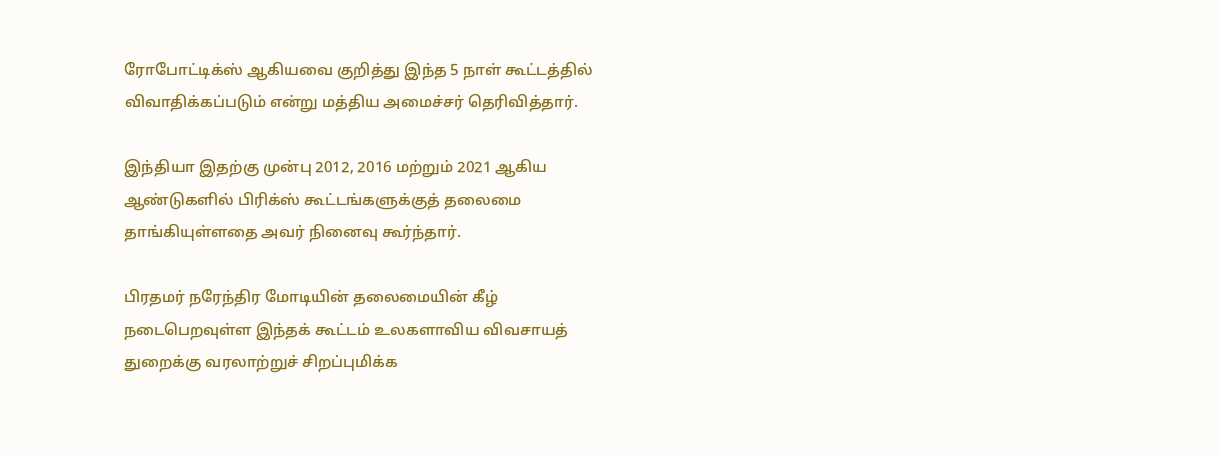ரோபோட்டிக்ஸ் ஆகியவை குறித்து இந்த 5 நாள் கூட்டத்தில் விவாதிக்கப்படும் என்று மத்திய அமைச்சர் தெரிவித்தார்.

இந்தியா இதற்கு முன்பு 2012, 2016 மற்றும் 2021 ஆகிய ஆண்டுகளில் பிரிக்ஸ் கூட்டங்களுக்குத் தலைமை தாங்கியுள்ளதை அவர் நினைவு கூர்ந்தார்.

பிரதமர் நரேந்திர மோடியின் தலைமையின் கீழ் நடைபெறவுள்ள இந்தக் கூட்டம் உலகளாவிய விவசாயத் துறைக்கு வரலாற்றுச் சிறப்புமிக்க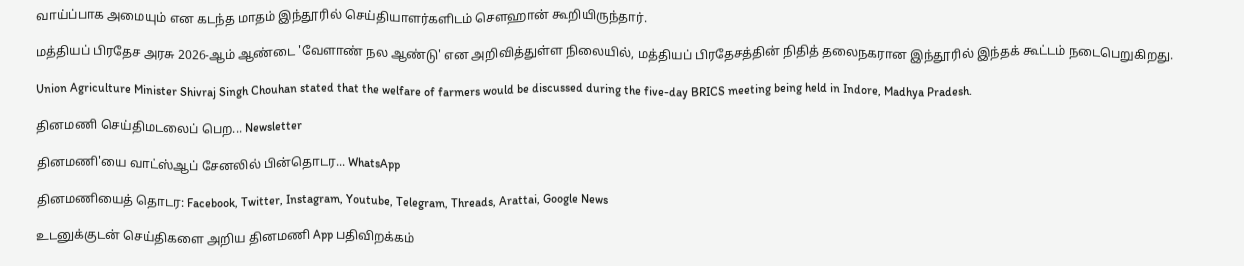வாய்ப்பாக அமையும் என கடந்த மாதம் இந்தூரில் செய்தியாளர்களிடம் சௌஹான் கூறியிருந்தார்.

மத்தியப் பிரதேச அரசு 2026-ஆம் ஆண்டை 'வேளாண் நல ஆண்டு' என அறிவித்துள்ள நிலையில், மத்தியப் பிரதேசத்தின் நிதித் தலைநகரான இந்தூரில் இந்தக் கூட்டம் நடைபெறுகிறது.

Union Agriculture Minister Shivraj Singh Chouhan stated that the welfare of farmers would be discussed during the five-day BRICS meeting being held in Indore, Madhya Pradesh.

தினமணி செய்திமடலைப் பெற... Newsletter

தினமணி'யை வாட்ஸ்ஆப் சேனலில் பின்தொடர... WhatsApp

தினமணியைத் தொடர: Facebook, Twitter, Instagram, Youtube, Telegram, Threads, Arattai, Google News

உடனுக்குடன் செய்திகளை அறிய தினமணி App பதிவிறக்கம்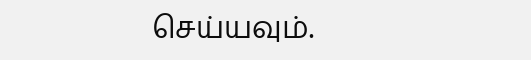செய்யவும்.